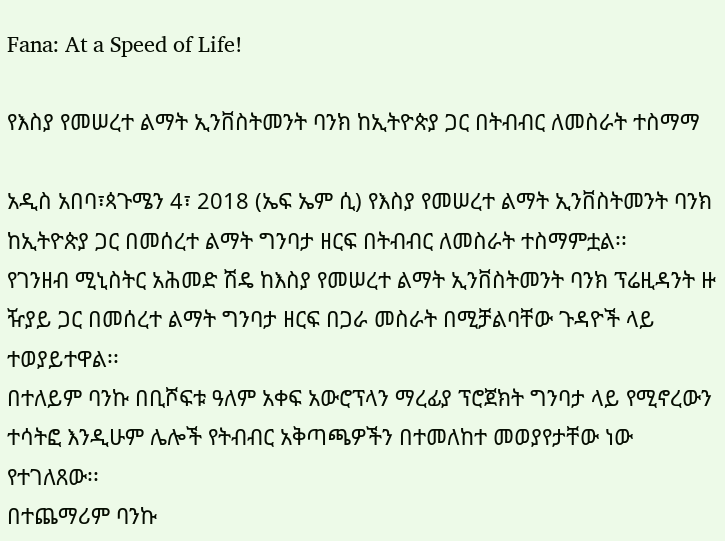Fana: At a Speed of Life!

የእስያ የመሠረተ ልማት ኢንቨስትመንት ባንክ ከኢትዮጵያ ጋር በትብብር ለመስራት ተስማማ

አዲስ አበባ፣ጳጉሜን 4፣ 2018 (ኤፍ ኤም ሲ) የእስያ የመሠረተ ልማት ኢንቨስትመንት ባንክ ከኢትዮጵያ ጋር በመሰረተ ልማት ግንባታ ዘርፍ በትብብር ለመስራት ተስማምቷል፡፡
የገንዘብ ሚኒስትር አሕመድ ሽዴ ከእስያ የመሠረተ ልማት ኢንቨስትመንት ባንክ ፕሬዚዳንት ዙ ዥያይ ጋር በመሰረተ ልማት ግንባታ ዘርፍ በጋራ መስራት በሚቻልባቸው ጉዳዮች ላይ ተወያይተዋል፡፡
በተለይም ባንኩ በቢሾፍቱ ዓለም አቀፍ አውሮፕላን ማረፊያ ፕሮጀክት ግንባታ ላይ የሚኖረውን ተሳትፎ እንዲሁም ሌሎች የትብብር አቅጣጫዎችን በተመለከተ መወያየታቸው ነው የተገለጸው፡፡
በተጨማሪም ባንኩ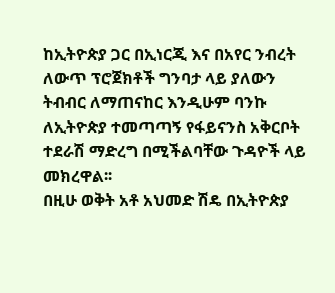ከኢትዮጵያ ጋር በኢነርጂ እና በአየር ንብረት ለውጥ ፕሮጀክቶች ግንባታ ላይ ያለውን ትብብር ለማጠናከር እንዲሁም ባንኩ ለኢትዮጵያ ተመጣጣኝ የፋይናንስ አቅርቦት ተደራሽ ማድረግ በሚችልባቸው ጉዳዮች ላይ መክረዋል፡፡
በዚሁ ወቅት አቶ አህመድ ሽዴ በኢትዮጵያ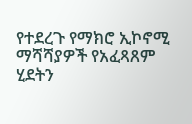የተደረጉ የማክሮ ኢኮኖሚ ማሻሻያዎች የአፈጻጸም ሂደትን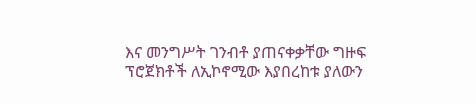እና መንግሥት ገንብቶ ያጠናቀቃቸው ግዙፍ ፕሮጀክቶች ለኢኮኖሚው እያበረከቱ ያለውን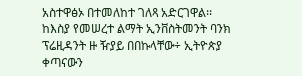አስተዋፅኦ በተመለከተ ገለጻ አድርገዋል፡፡
ከእስያ የመሠረተ ልማት ኢንቨስትመንት ባንክ ፕሬዚዳንት ዙ ዥያይ በበኩላቸው÷ ኢትዮጵያ ቀጣናውን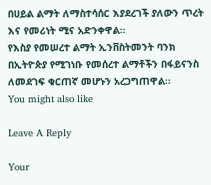በሀይል ልማት ለማስተሳሰር እያደረገች ያለውን ጥረት እና የመሪነት ሚና አድንቀዋል፡፡
የእስያ የመሠረተ ልማት ኢንቨስትመንት ባንክ በኢትዮጵያ የሚገነቡ የመሰረተ ልማቶችን በፋይናንስ ለመደገፍ ቁርጠኛ መሆኑን አረጋግጠዋል፡፡
You might also like

Leave A Reply

Your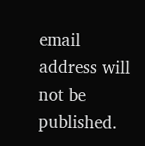email address will not be published.